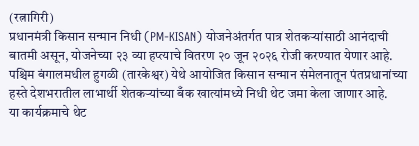(रत्नागिरी)
प्रधानमंत्री किसान सन्मान निधी (PM-KISAN) योजनेअंतर्गत पात्र शेतकऱ्यांसाठी आनंदाची बातमी असून, योजनेच्या २३ व्या हप्त्याचे वितरण २० जून २०२६ रोजी करण्यात येणार आहे. पश्चिम बंगालमधील हुगळी (तारकेश्वर) येथे आयोजित किसान सन्मान संमेलनातून पंतप्रधानांच्या हस्ते देशभरातील लाभार्थी शेतकऱ्यांच्या बँक खात्यांमध्ये निधी थेट जमा केला जाणार आहे.
या कार्यक्रमाचे थेट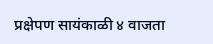प्रक्षेपण सायंकाळी ४ वाजता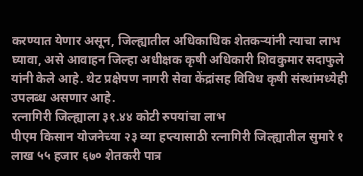करण्यात येणार असून, जिल्ह्यातील अधिकाधिक शेतकऱ्यांनी त्याचा लाभ घ्यावा, असे आवाहन जिल्हा अधीक्षक कृषी अधिकारी शिवकुमार सदाफुले यांनी केले आहे. थेट प्रक्षेपण नागरी सेवा केंद्रांसह विविध कृषी संस्थांमध्येही उपलब्ध असणार आहे.
रत्नागिरी जिल्ह्याला ३१.४४ कोटी रुपयांचा लाभ
पीएम किसान योजनेच्या २३ व्या हप्त्यासाठी रत्नागिरी जिल्ह्यातील सुमारे १ लाख ५५ हजार ६७० शेतकरी पात्र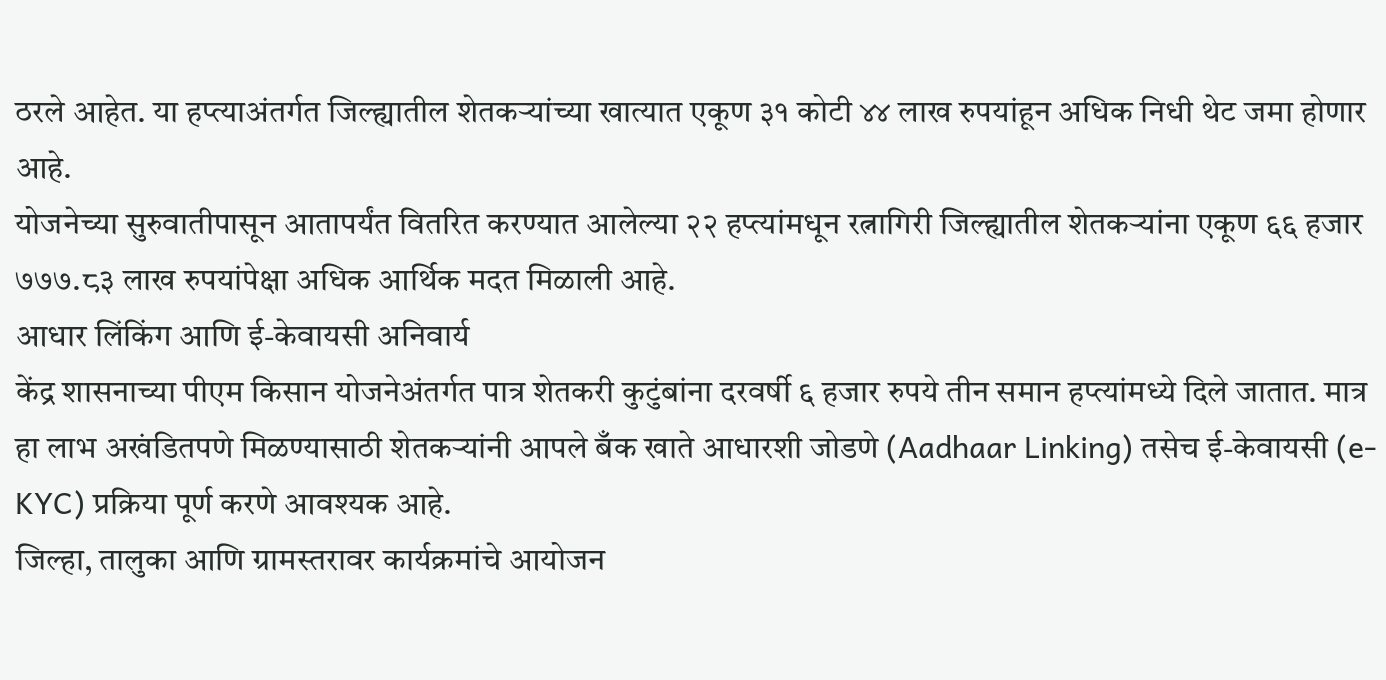ठरले आहेत. या हप्त्याअंतर्गत जिल्ह्यातील शेतकऱ्यांच्या खात्यात एकूण ३१ कोटी ४४ लाख रुपयांहून अधिक निधी थेट जमा होणार आहे.
योजनेच्या सुरुवातीपासून आतापर्यंत वितरित करण्यात आलेल्या २२ हप्त्यांमधून रत्नागिरी जिल्ह्यातील शेतकऱ्यांना एकूण ६६ हजार ७७७.८३ लाख रुपयांपेक्षा अधिक आर्थिक मदत मिळाली आहे.
आधार लिंकिंग आणि ई-केवायसी अनिवार्य
केंद्र शासनाच्या पीएम किसान योजनेअंतर्गत पात्र शेतकरी कुटुंबांना दरवर्षी ६ हजार रुपये तीन समान हप्त्यांमध्ये दिले जातात. मात्र हा लाभ अखंडितपणे मिळण्यासाठी शेतकऱ्यांनी आपले बँक खाते आधारशी जोडणे (Aadhaar Linking) तसेच ई-केवायसी (e-KYC) प्रक्रिया पूर्ण करणे आवश्यक आहे.
जिल्हा, तालुका आणि ग्रामस्तरावर कार्यक्रमांचे आयोजन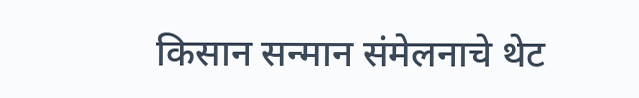किसान सन्मान संमेलनाचे थेट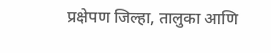प्रक्षेपण जिल्हा, तालुका आणि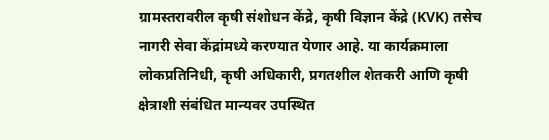ग्रामस्तरावरील कृषी संशोधन केंद्रे, कृषी विज्ञान केंद्रे (KVK) तसेच नागरी सेवा केंद्रांमध्ये करण्यात येणार आहे. या कार्यक्रमाला लोकप्रतिनिधी, कृषी अधिकारी, प्रगतशील शेतकरी आणि कृषी क्षेत्राशी संबंधित मान्यवर उपस्थित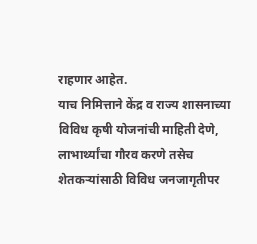राहणार आहेत.
याच निमित्ताने केंद्र व राज्य शासनाच्या विविध कृषी योजनांची माहिती देणे, लाभार्थ्यांचा गौरव करणे तसेच शेतकऱ्यांसाठी विविध जनजागृतीपर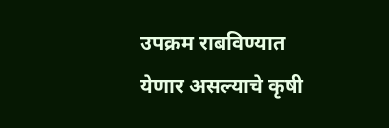उपक्रम राबविण्यात येणार असल्याचे कृषी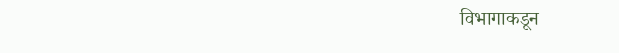विभागाकडून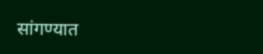सांगण्यात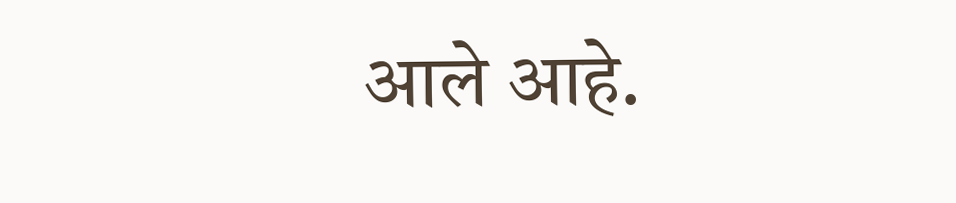आले आहे.